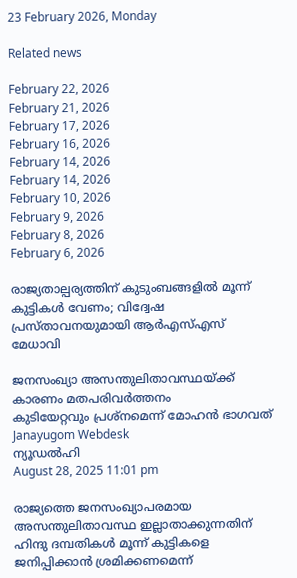23 February 2026, Monday

Related news

February 22, 2026
February 21, 2026
February 17, 2026
February 16, 2026
February 14, 2026
February 14, 2026
February 10, 2026
February 9, 2026
February 8, 2026
February 6, 2026

രാജ്യതാല്പര്യത്തിന് കുടുംബങ്ങളില്‍ മൂന്ന് കുട്ടികള്‍ വേണം; വിദ്വേഷ പ്രസ്താവനയുമായി ആര്‍എസ്എസ് മേധാവി

ജനസംഖ്യാ അസന്തുലിതാവസ്ഥയ്ക്ക് കാരണം മതപരിവര്‍ത്തനം
കുടിയേറ്റവും പ്രശ്നമെന്ന് മോഹന്‍ ഭാഗവത്
Janayugom Webdesk
ന്യൂഡല്‍ഹി
August 28, 2025 11:01 pm

രാജ്യത്തെ ജനസംഖ്യാപരമായ അസന്തുലിതാവസ്ഥ ഇല്ലാതാക്കുന്നതിന് ഹിന്ദു ദമ്പതികള്‍ മൂന്ന് കുട്ടികളെ ജനിപ്പിക്കാന്‍ ശ്രമിക്കണമെന്ന്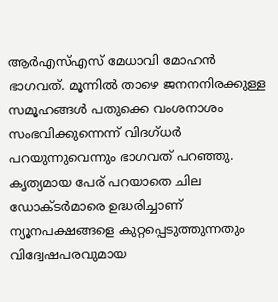ആര്‍എസ്എസ് മേധാവി മോഹന്‍ ഭാഗവത്. മൂന്നില്‍ താഴെ ജനനനിരക്കുള്ള സമൂഹങ്ങള്‍ പതുക്കെ വംശനാശം സംഭവിക്കുന്നെന്ന് വിദഗ്ധര്‍ പറയുന്നുവെന്നും ഭാഗവത് പറഞ്ഞു.
കൃത്യമായ പേര് പറയാതെ ചില ഡോക്ടര്‍മാരെ ഉദ്ധരിച്ചാണ് ന്യൂനപക്ഷങ്ങളെ കുറ്റപ്പെടുത്തുന്നതും വിദ്വേഷപരവുമായ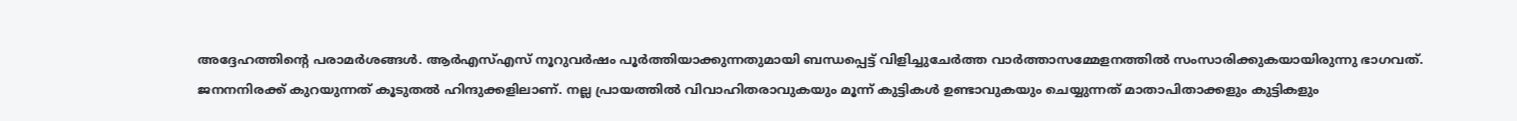അദ്ദേഹത്തിന്റെ പരാമര്‍ശങ്ങള്‍. ആര്‍എസ്എസ് നൂറുവര്‍ഷം പൂര്‍ത്തിയാക്കുന്നതുമായി ബന്ധപ്പെട്ട് വിളിച്ചുചേര്‍ത്ത വാര്‍ത്താസമ്മേളനത്തില്‍ സംസാരിക്കുകയായിരുന്നു ഭാഗവത്.
ജനനനിരക്ക് കുറയുന്നത് കൂടുതല്‍ ഹിന്ദുക്കളിലാണ്. നല്ല പ്രായത്തില്‍ വിവാഹിതരാവുകയും മൂന്ന് കുട്ടികള്‍ ഉണ്ടാവുകയും ചെയ്യുന്നത് മാതാപിതാക്കളും കുട്ടികളും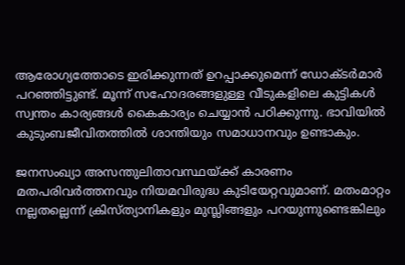ആരോഗ്യത്തോടെ ഇരിക്കുന്നത് ഉറപ്പാക്കുമെന്ന് ഡോക്ടര്‍മാര്‍ പറഞ്ഞിട്ടുണ്ട്. മൂന്ന് സഹോദരങ്ങളുള്ള വീടുകളിലെ കുട്ടികള്‍ സ്വന്തം കാര്യങ്ങള്‍ കൈകാര്യം ചെയ്യാന്‍ പഠിക്കുന്നു. ഭാവിയില്‍ കുടുംബജീവിതത്തില്‍ ശാന്തിയും സമാധാനവും ഉണ്ടാകും.

ജനസംഖ്യാ അസന്തുലിതാവസ്ഥയ്ക്ക് കാരണം മതപരിവര്‍ത്തനവും നിയമവിരുദ്ധ കുടിയേറ്റവുമാണ്. മതംമാറ്റം നല്ലതല്ലെന്ന് ക്രിസ്ത്യാനികളും മുസ്ലിങ്ങളും പറയുന്നുണ്ടെങ്കിലും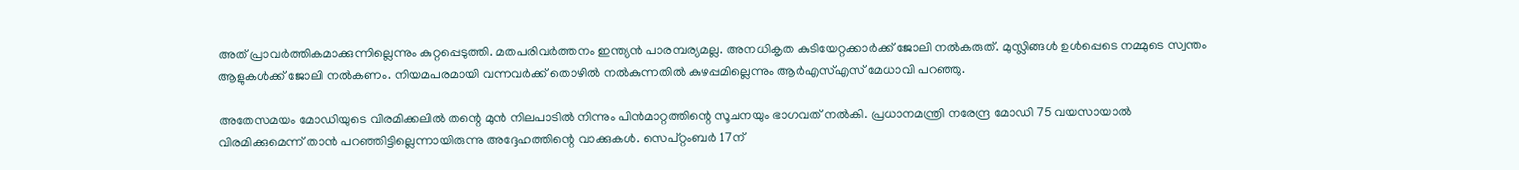അത് പ്രാവര്‍ത്തികമാക്കുന്നില്ലെന്നും കുറ്റപ്പെടുത്തി. മതപരിവര്‍ത്തനം ഇന്ത്യന്‍ പാരമ്പര്യമല്ല. അനധികൃത കുടിയേറ്റക്കാര്‍ക്ക് ജോലി നല്‍കരുത്. മുസ്ലിങ്ങള്‍ ഉള്‍പ്പെടെ നമ്മുടെ സ്വന്തം ആളുകള്‍ക്ക് ജോലി നല്‍കണം. നിയമപരമായി വന്നവര്‍ക്ക് തൊഴില്‍ നല്‍കുന്നതില്‍ കുഴപ്പമില്ലെന്നും ആര്‍എസ്എസ് മേധാവി പറഞ്ഞു.

അതേസമയം മോഡിയുടെ വിരമിക്കലില്‍ തന്റെ മുന്‍ നിലപാടില്‍ നിന്നും പിന്‍മാറ്റത്തിന്റെ സൂചനയും ഭാഗവത് നല്‍കി. പ്രധാനമന്ത്രി നരേന്ദ്ര മോഡി 75 വയസായാല്‍ വിരമിക്കുമെന്ന് താന്‍ പറഞ്ഞിട്ടില്ലെന്നായിരുന്നു അദ്ദേഹത്തിന്റെ വാക്കുകള്‍. സെപ്റ്റംബര്‍ 17ന്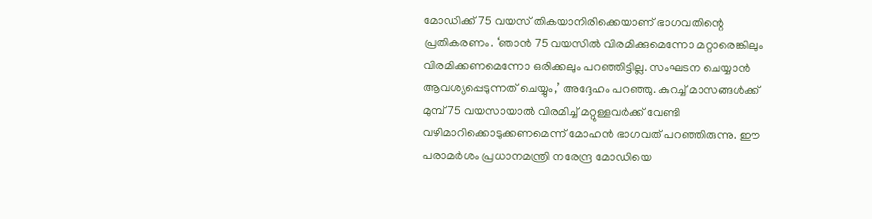മോഡിക്ക് 75 വയസ് തികയാനിരിക്കെയാണ് ഭാഗവതിന്റെ പ്രതികരണം. ‘ഞാന്‍ 75 വയസില്‍ വിരമിക്കുമെന്നോ മറ്റാരെങ്കിലും വിരമിക്കണമെന്നോ ഒരിക്കലും പറഞ്ഞിട്ടില്ല. സംഘടന ചെയ്യാന്‍ ആവശ്യപ്പെടുന്നത് ചെയ്യും,’ അദ്ദേഹം പറഞ്ഞു. കുറച്ച് മാസങ്ങള്‍ക്ക് മുമ്പ് 75 വയസായാല്‍ വിരമിച്ച് മറ്റുള്ളവര്‍ക്ക് വേണ്ടി വഴിമാറിക്കൊടുക്കണമെന്ന് മോഹന്‍ ഭാഗവത് പറഞ്ഞിരുന്നു. ഈ പരാമര്‍ശം പ്രധാനമന്ത്രി നരേന്ദ്ര മോഡിയെ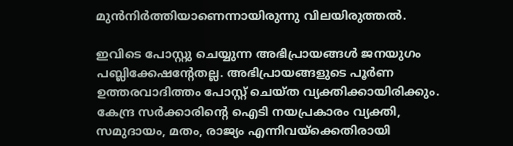മുന്‍നിര്‍ത്തിയാണെന്നായിരുന്നു വിലയിരുത്തല്‍.

ഇവിടെ പോസ്റ്റു ചെയ്യുന്ന അഭിപ്രായങ്ങള്‍ ജനയുഗം പബ്ലിക്കേഷന്റേതല്ല. അഭിപ്രായങ്ങളുടെ പൂര്‍ണ ഉത്തരവാദിത്തം പോസ്റ്റ് ചെയ്ത വ്യക്തിക്കായിരിക്കും. കേന്ദ്ര സര്‍ക്കാരിന്റെ ഐടി നയപ്രകാരം വ്യക്തി, സമുദായം, മതം, രാജ്യം എന്നിവയ്‌ക്കെതിരായി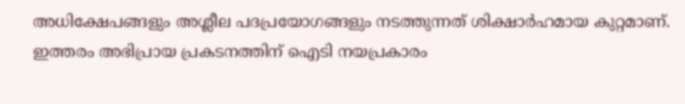അധിക്ഷേപങ്ങളും അശ്ലീല പദപ്രയോഗങ്ങളും നടത്തുന്നത് ശിക്ഷാര്‍ഹമായ കുറ്റമാണ്. ഇത്തരം അഭിപ്രായ പ്രകടനത്തിന് ഐടി നയപ്രകാരം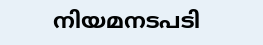നിയമനടപടി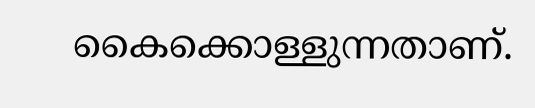കൈക്കൊള്ളുന്നതാണ്.